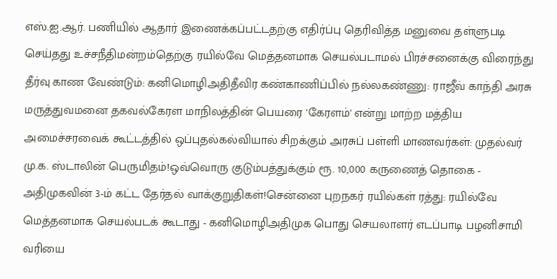எஸ்.ஐ.ஆர். பணியில் ஆதார் இணைக்கப்பட்டதற்கு எதிர்ப்பு தெரிவித்த மனுவை தள்ளுபடி செய்தது உச்சநீதிமன்றம்தெற்கு ரயில்வே மெத்தனமாக செயல்படாமல் பிரச்சனைக்கு விரைந்து தீர்வு காண வேண்டும்: கனிமொழிஅதிதீவிர கண்காணிப்பில் நல்லகண்ணு: ராஜீவ் காந்தி அரசு மருத்துவமனை தகவல்கேரள மாநிலத்தின் பெயரை 'கேரளம்' என்று மாற்ற மத்திய அமைச்சரவைக் கூட்டத்தில் ஒப்புதல்கல்வியால் சிறக்கும் அரசுப் பள்ளி மாணவர்கள்: முதல்வர் மு.க. ஸ்டாலின் பெருமிதம்!ஒவ்வொரு குடும்பத்துக்கும் ரூ. 10,000 கருணைத் தொகை - அதிமுகவின் 3-ம் கட்ட தேர்தல் வாக்குறுதிகள்!சென்னை புறநகர் ரயில்கள் ரத்து: ரயில்வே மெத்தனமாக செயல்படக் கூடாது - கனிமொழிஅதிமுக பொது செயலாளர் எடப்பாடி பழனிசாமி வரியை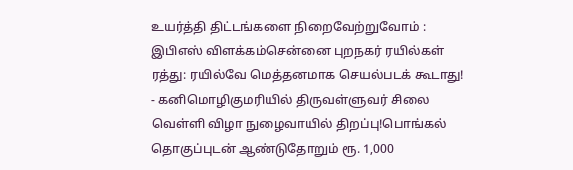உயர்த்தி திட்டங்களை நிறைவேற்றுவோம் : இபிஎஸ் விளக்கம்சென்னை புறநகர் ரயில்கள் ரத்து: ரயில்வே மெத்தனமாக செயல்படக் கூடாது! - கனிமொழிகுமரியில் திருவள்ளுவர் சிலை வெள்ளி விழா நுழைவாயில் திறப்பு!பொங்கல் தொகுப்புடன் ஆண்டுதோறும் ரூ. 1,000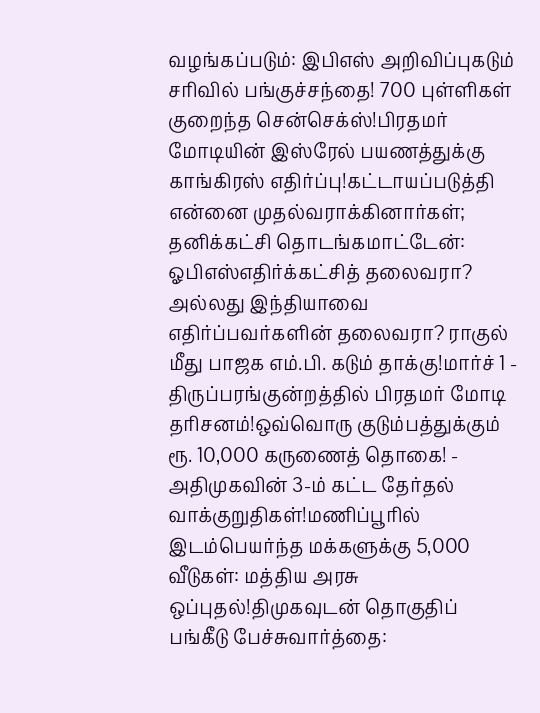வழங்கப்படும்: இபிஎஸ் அறிவிப்புகடும் சரிவில் பங்குச்சந்தை! 700 புள்ளிகள் குறைந்த சென்செக்ஸ்!பிரதமர் மோடியின் இஸ்ரேல் பயணத்துக்கு காங்கிரஸ் எதிர்ப்பு!கட்டாயப்படுத்தி என்னை முதல்வராக்கினார்கள்; தனிக்கட்சி தொடங்கமாட்டேன்: ஓபிஎஸ்எதிர்க்கட்சித் தலைவரா? அல்லது இந்தியாவை எதிர்ப்பவர்களின் தலைவரா? ராகுல் மீது பாஜக எம்.பி. கடும் தாக்கு!மார்ச் 1 - திருப்பரங்குன்றத்தில் பிரதமர் மோடி தரிசனம்!ஒவ்வொரு குடும்பத்துக்கும் ரூ. 10,000 கருணைத் தொகை! - அதிமுகவின் 3-ம் கட்ட தேர்தல் வாக்குறுதிகள்!மணிப்பூரில் இடம்பெயர்ந்த மக்களுக்கு 5,000 வீடுகள்: மத்திய அரசு ஒப்புதல்!திமுகவுடன் தொகுதிப் பங்கீடு பேச்சுவார்த்தை: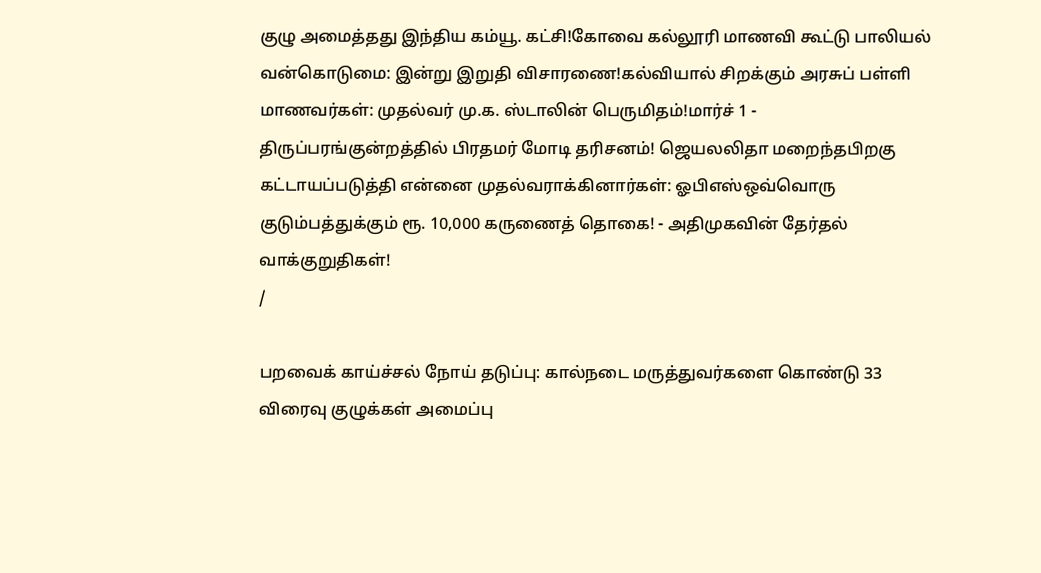குழு அமைத்தது இந்திய கம்யூ. கட்சி!கோவை கல்லூரி மாணவி கூட்டு பாலியல் வன்கொடுமை: இன்று இறுதி விசாரணை!கல்வியால் சிறக்கும் அரசுப் பள்ளி மாணவர்கள்: முதல்வர் மு.க. ஸ்டாலின் பெருமிதம்!மார்ச் 1 - திருப்பரங்குன்றத்தில் பிரதமர் மோடி தரிசனம்! ஜெயலலிதா மறைந்தபிறகு கட்டாயப்படுத்தி என்னை முதல்வராக்கினார்கள்: ஓபிஎஸ்ஒவ்வொரு குடும்பத்துக்கும் ரூ. 10,000 கருணைத் தொகை! - அதிமுகவின் தேர்தல் வாக்குறுதிகள்!
/

பறவைக் காய்ச்சல் நோய் தடுப்பு: கால்நடை மருத்துவர்களை கொண்டு 33 விரைவு குழுக்கள் அமைப்பு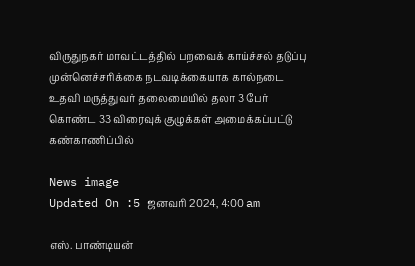விருதுநகர் மாவட்டத்தில் பறவைக் காய்ச்சல் தடுப்பு முன்னெச்சரிக்கை நடவடிக்கையாக கால்நடை உதவி மருத்துவர் தலைமையில் தலா 3 பேர் கொண்ட 33 விரைவுக் குழுக்கள் அமைக்கப்பட்டு கண்காணிப்பில்

News image
Updated On :5 ஜனவரி 2024, 4:00 am

எஸ். பாண்டியன்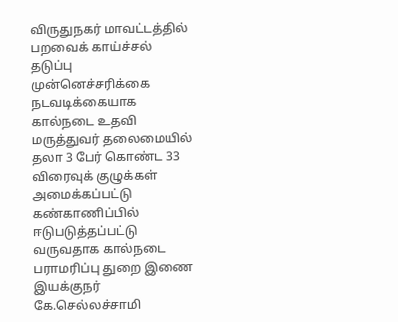விருதுநகர் மாவட்டத்தில் பறவைக் காய்ச்சல் தடுப்பு முன்னெச்சரிக்கை நடவடிக்கையாக கால்நடை உதவி மருத்துவர் தலைமையில் தலா 3 பேர் கொண்ட 33 விரைவுக் குழுக்கள் அமைக்கப்பட்டு கண்காணிப்பில் ஈடுபடுத்தப்பட்டு வருவதாக கால்நடை பராமரிப்பு துறை இணை இயக்குநர் கே.செல்லச்சாமி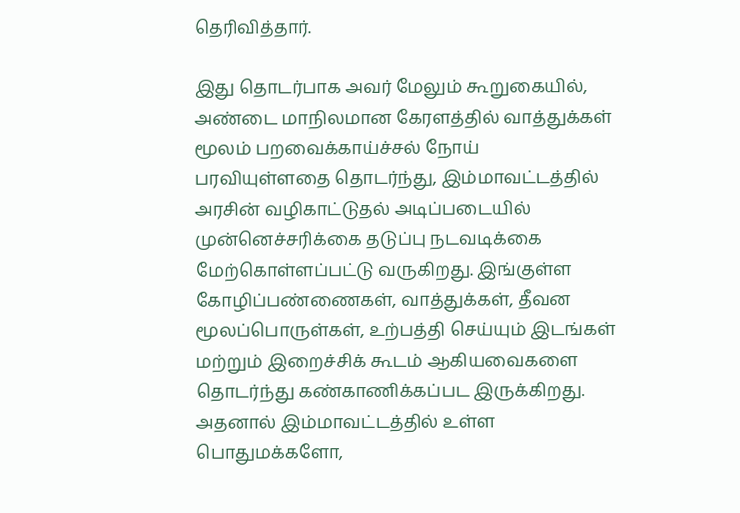தெரிவித்தார்.

இது தொடர்பாக அவர் மேலும் கூறுகையில், அண்டை மாநிலமான கேரளத்தில் வாத்துக்கள் மூலம் பறவைக்காய்ச்சல் நோய் பரவியுள்ளதை தொடர்ந்து, இம்மாவட்டத்தில் அரசின் வழிகாட்டுதல் அடிப்படையில் முன்னெச்சரிக்கை தடுப்பு நடவடிக்கை மேற்கொள்ளப்பட்டு வருகிறது. இங்குள்ள கோழிப்பண்ணைகள், வாத்துக்கள், தீவன மூலப்பொருள்கள், உற்பத்தி செய்யும் இடங்கள் மற்றும் இறைச்சிக் கூடம் ஆகியவைகளை தொடர்ந்து கண்காணிக்கப்பட இருக்கிறது. அதனால் இம்மாவட்டத்தில் உள்ள பொதுமக்களோ,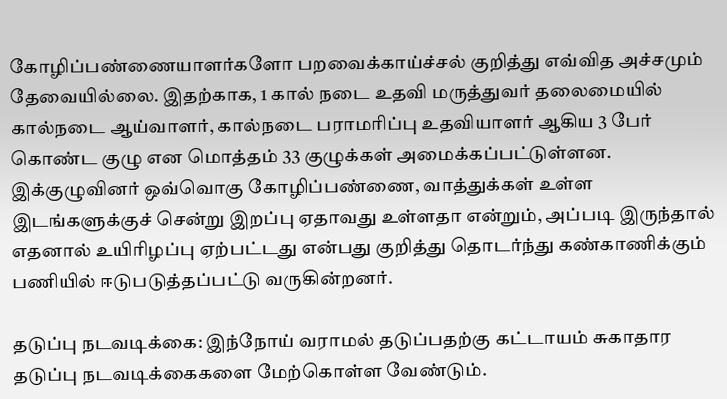கோழிப்பண்ணையாளர்களோ பறவைக்காய்ச்சல் குறித்து எவ்வித அச்சமும் தேவையில்லை. இதற்காக, 1 கால் நடை உதவி மருத்துவர் தலைமையில் கால்நடை ஆய்வாளர், கால்நடை பராமரிப்பு உதவியாளர் ஆகிய 3 பேர் கொண்ட குழு என மொத்தம் 33 குழுக்கள் அமைக்கப்பட்டுள்ளன. இக்குழுவினர் ஒவ்வொகு கோழிப்பண்ணை, வாத்துக்கள் உள்ள இடங்களுக்குச் சென்று இறப்பு ஏதாவது உள்ளதா என்றும், அப்படி இருந்தால் எதனால் உயிரிழப்பு ஏற்பட்டது என்பது குறித்து தொடர்ந்து கண்காணிக்கும்  பணியில் ஈடுபடுத்தப்பட்டு வருகின்றனர்.

தடுப்பு நடவடிக்கை: இந்நோய் வராமல் தடுப்பதற்கு கட்டாயம் சுகாதார தடுப்பு நடவடிக்கைகளை மேற்கொள்ள வேண்டும்.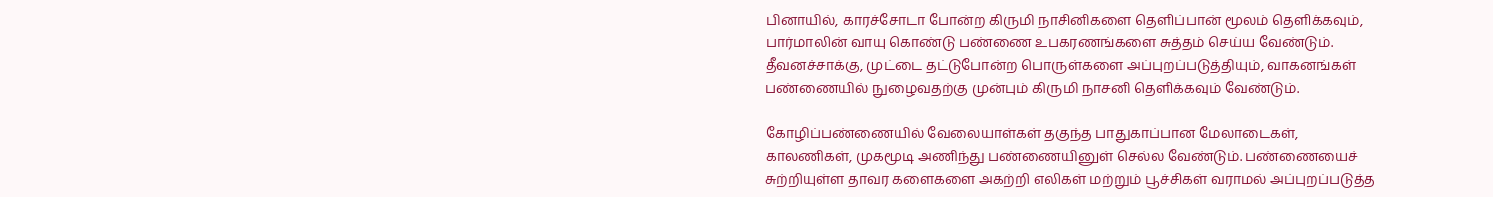பினாயில், காரச்சோடா போன்ற கிருமி நாசினிகளை தெளிப்பான் மூலம் தெளிக்கவும், பார்மாலின் வாயு கொண்டு பண்ணை உபகரணங்களை சுத்தம் செய்ய வேண்டும். தீவனச்சாக்கு, முட்டை தட்டுபோன்ற பொருள்களை அப்புறப்படுத்தியும், வாகனங்கள் பண்ணையில் நுழைவதற்கு முன்பும் கிருமி நாசனி தெளிக்கவும் வேண்டும்.

கோழிப்பண்ணையில் வேலையாள்கள் தகுந்த பாதுகாப்பான மேலாடைகள், காலணிகள், முகமூடி அணிந்து பண்ணையினுள் செல்ல வேண்டும். பண்ணையைச் சுற்றியுள்ள தாவர களைகளை அகற்றி எலிகள் மற்றும் பூச்சிகள் வராமல் அப்புறப்படுத்த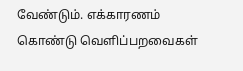வேண்டும். எக்காரணம் கொண்டு வெளிப்பறவைகள்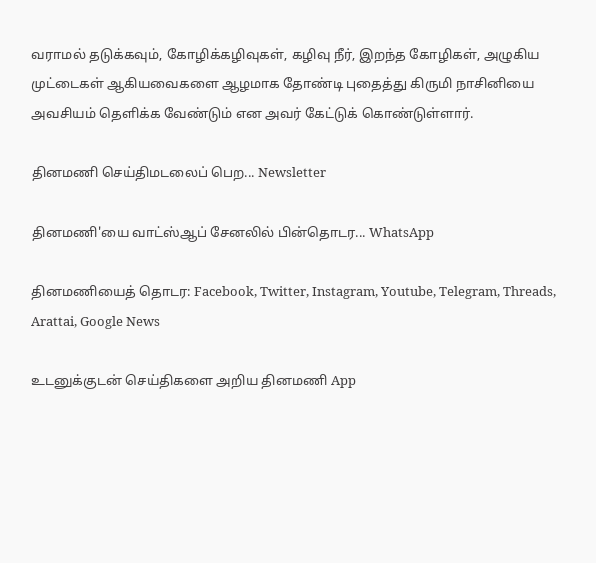வராமல் தடுக்கவும், கோழிக்கழிவுகள், கழிவு நீர், இறந்த கோழிகள், அழுகிய முட்டைகள் ஆகியவைகளை ஆழமாக தோண்டி புதைத்து கிருமி நாசினியை அவசியம் தெளிக்க வேண்டும் என அவர் கேட்டுக் கொண்டுள்ளார்.

தினமணி செய்திமடலைப் பெற... Newsletter

தினமணி'யை வாட்ஸ்ஆப் சேனலில் பின்தொடர... WhatsApp

தினமணியைத் தொடர: Facebook, Twitter, Instagram, Youtube, Telegram, Threads, Arattai, Google News

உடனுக்குடன் செய்திகளை அறிய தினமணி App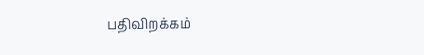பதிவிறக்கம்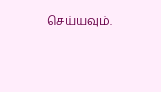செய்யவும்.